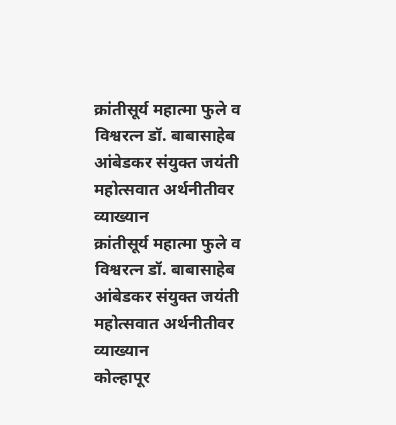क्रांतीसूर्य महात्मा फुले व विश्वरत्न डॉ. बाबासाहेब आंबेडकर संयुक्त जयंती महोत्सवात अर्थनीतीवर व्याख्यान
क्रांतीसूर्य महात्मा फुले व विश्वरत्न डॉ. बाबासाहेब आंबेडकर संयुक्त जयंती महोत्सवात अर्थनीतीवर व्याख्यान
कोल्हापूर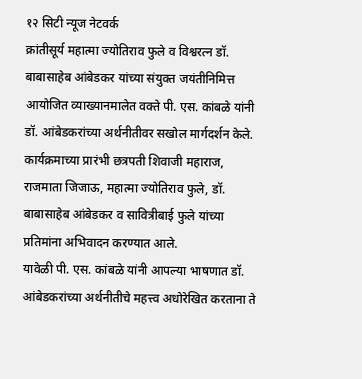१२ सिटी न्यूज नेटवर्क
क्रांतीसूर्य महात्मा ज्योतिराव फुले व विश्वरत्न डॉ. बाबासाहेब आंबेडकर यांच्या संयुक्त जयंतीनिमित्त आयोजित व्याख्यानमालेत वक्ते पी. एस. कांबळे यांनी डॉ. आंबेडकरांच्या अर्थनीतीवर सखोल मार्गदर्शन केले.
कार्यक्रमाच्या प्रारंभी छत्रपती शिवाजी महाराज, राजमाता जिजाऊ, महात्मा ज्योतिराव फुले, डॉ. बाबासाहेब आंबेडकर व सावित्रीबाई फुले यांच्या प्रतिमांना अभिवादन करण्यात आले.
यावेळी पी. एस. कांबळे यांनी आपल्या भाषणात डॉ. आंबेडकरांच्या अर्थनीतीचे महत्त्व अधोरेखित करताना ते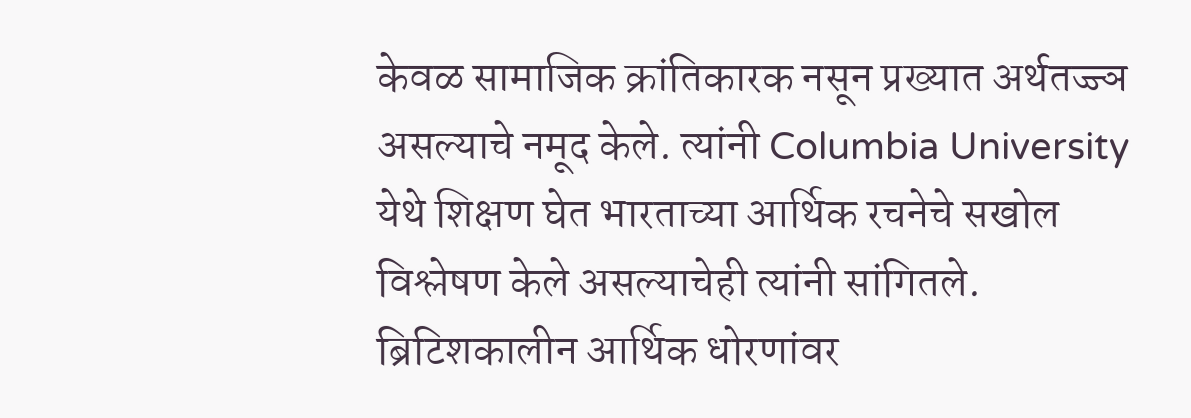केवळ सामाजिक क्रांतिकारक नसून प्रख्यात अर्थतज्ज्ञ असल्याचे नमूद केले. त्यांनी Columbia University येथे शिक्षण घेत भारताच्या आर्थिक रचनेचे सखोल विश्लेषण केले असल्याचेही त्यांनी सांगितले.
ब्रिटिशकालीन आर्थिक धोरणांवर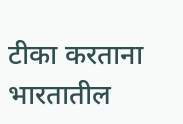टीका करताना भारतातील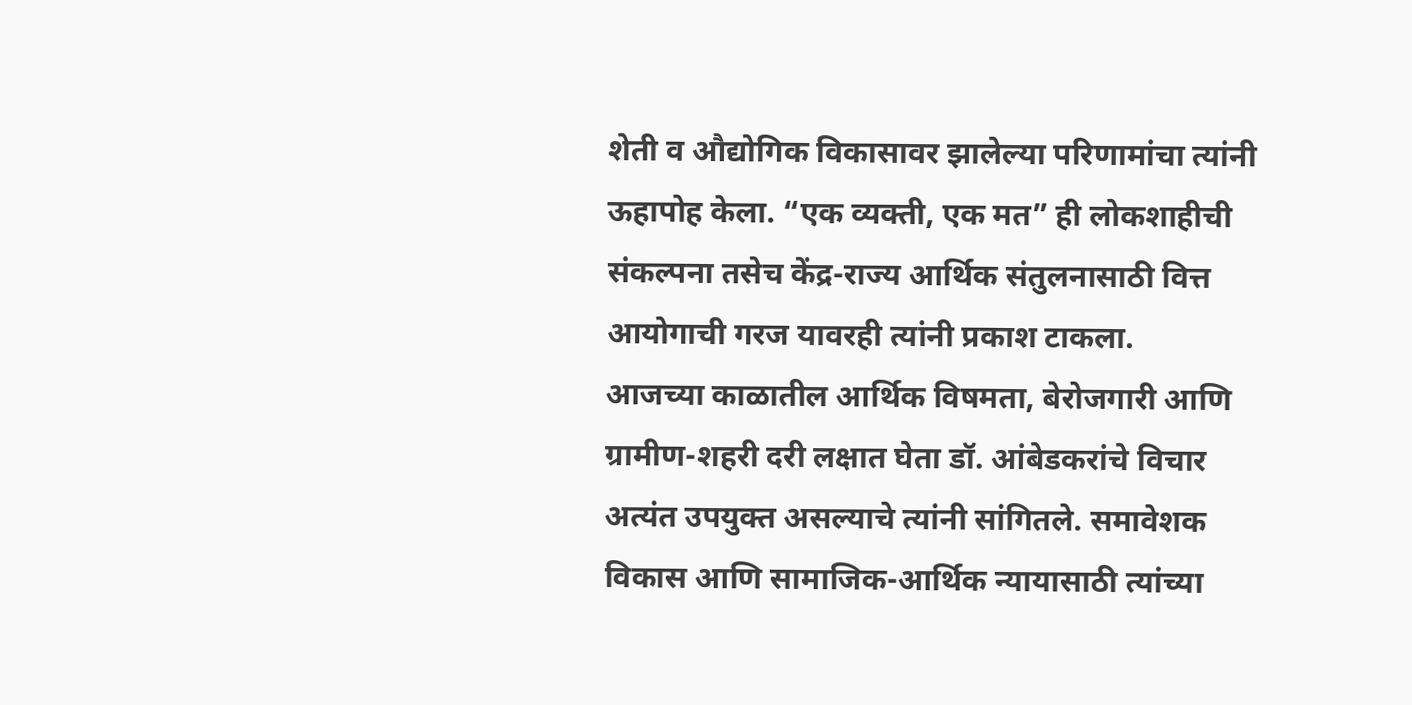शेती व औद्योगिक विकासावर झालेल्या परिणामांचा त्यांनी ऊहापोह केला. “एक व्यक्ती, एक मत” ही लोकशाहीची संकल्पना तसेच केंद्र-राज्य आर्थिक संतुलनासाठी वित्त आयोगाची गरज यावरही त्यांनी प्रकाश टाकला.
आजच्या काळातील आर्थिक विषमता, बेरोजगारी आणि ग्रामीण-शहरी दरी लक्षात घेता डॉ. आंबेडकरांचे विचार अत्यंत उपयुक्त असल्याचे त्यांनी सांगितले. समावेशक विकास आणि सामाजिक-आर्थिक न्यायासाठी त्यांच्या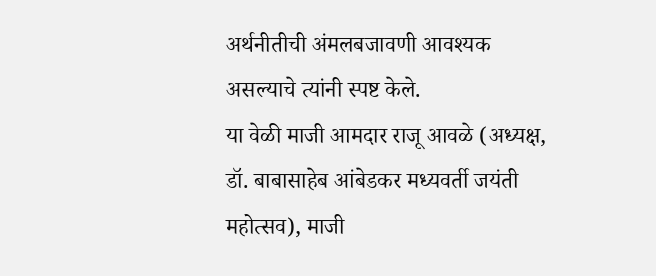अर्थनीतीची अंमलबजावणी आवश्यक असल्याचे त्यांनी स्पष्ट केले.
या वेळी माजी आमदार राजू आवळे (अध्यक्ष, डॉ. बाबासाहेब आंबेडकर मध्यवर्ती जयंती महोत्सव), माजी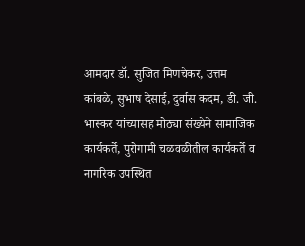आमदार डॉ. सुजित मिणचेकर, उत्तम कांबळे, सुभाष देसाई, दुर्वास कदम, डी. जी. भास्कर यांच्यासह मोठ्या संख्येने सामाजिक कार्यकर्ते, पुरोगामी चळवळीतील कार्यकर्ते व नागरिक उपस्थित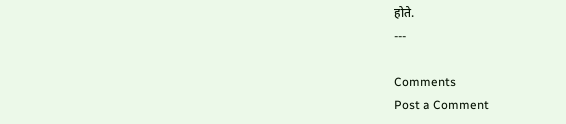होते.
---

Comments
Post a Comment